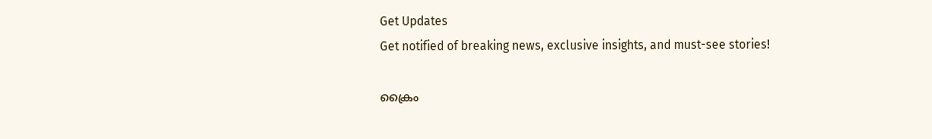Get Updates
Get notified of breaking news, exclusive insights, and must-see stories!

ക്രൈം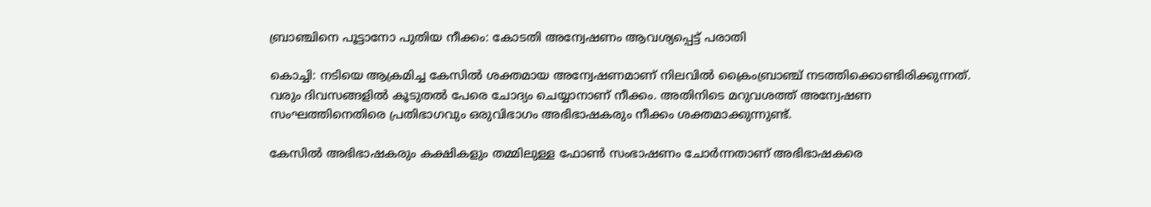ബ്രാഞ്ചിനെ പൂട്ടാനോ പുതിയ നീക്കം: കോടതി അന്വേഷണം ആവശ്യപ്പെട്ട് പരാതി

കൊച്ചി: നടിയെ ആക്രമിച്ച കേസില്‍ ശക്തമായ അന്വേഷണമാണ് നിലവില്‍ ക്രൈംബ്രാഞ്ച് നടത്തിക്കൊണ്ടിരിക്കുന്നത്. വരും ദിവസങ്ങളില്‍ കൂടുതല്‍ പേരെ ചോദ്യം ചെയ്യാനാണ് നീക്കം. അതിനിടെ മറുവശത്ത് അന്വേഷണ സംഘത്തിനെതിരെ പ്രതിഭാഗവും ഒരുവിഭാഗം അഭിഭാഷകരും നീക്കം ശക്തമാക്കുന്നുണ്ട്.

കേസില്‍ അഭിഭാഷകരും കക്ഷികളും തമ്മിലുള്ള ഫോണ്‍ സംഭാഷണം ചോർന്നതാണ് അഭിഭാഷകരെ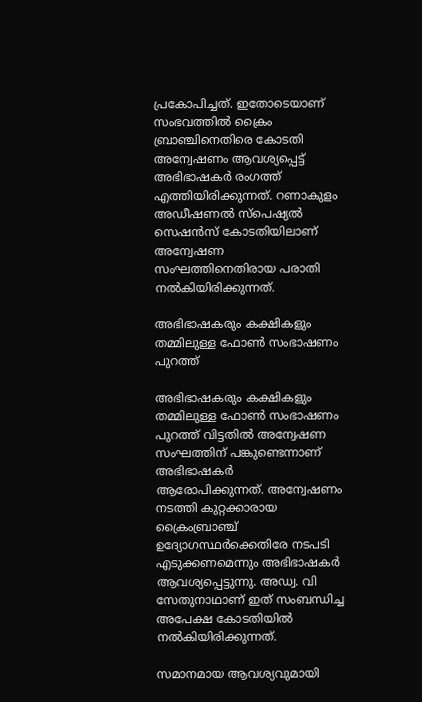പ്രകോപിച്ചത്. ഇതോടെയാണ് സംഭവത്തില്‍ ക്രൈം ബ്രാഞ്ചിനെതിരെ കോടതി അന്വേഷണം ആവശ്യപ്പെട്ട് അഭിഭാഷകർ രംഗത്ത് എത്തിയിരിക്കുന്നത്. റണാകുളം അഡീഷണൽ സ്പെഷ്യൽ സെഷൻസ് കോടതിയിലാണ് അന്വേഷണ സംഘത്തിനെതിരായ പരാതി നല്‍കിയിരിക്കുന്നത്.

അഭിഭാഷകരും കക്ഷികളും തമ്മിലുള്ള ഫോണ്‍ സംഭാഷണം പുറത്ത്

അഭിഭാഷകരും കക്ഷികളും തമ്മിലുള്ള ഫോണ്‍ സംഭാഷണം പുറത്ത് വിട്ടതില്‍ അന്വേഷണ സംഘത്തിന് പങ്കുണ്ടെന്നാണ് അഭിഭാഷകർ ആരോപിക്കുന്നത്. അന്വേഷണം നടത്തി കുറ്റക്കാരായ ക്രൈംബ്രാഞ്ച് ഉദ്യോഗസ്ഥർക്കെതിരേ നടപടി എടുക്കണമെന്നും അഭിഭാഷകർ ആവശ്യപ്പെട്ടുന്നു. അഡ്വ. വി സേതുനാഥാണ് ഇത് സംബന്ധിച്ച അപേക്ഷ കോടതിയില്‍ നല്‍കിയിരിക്കുന്നത്.

സമാനമായ ആവശ്യവുമായി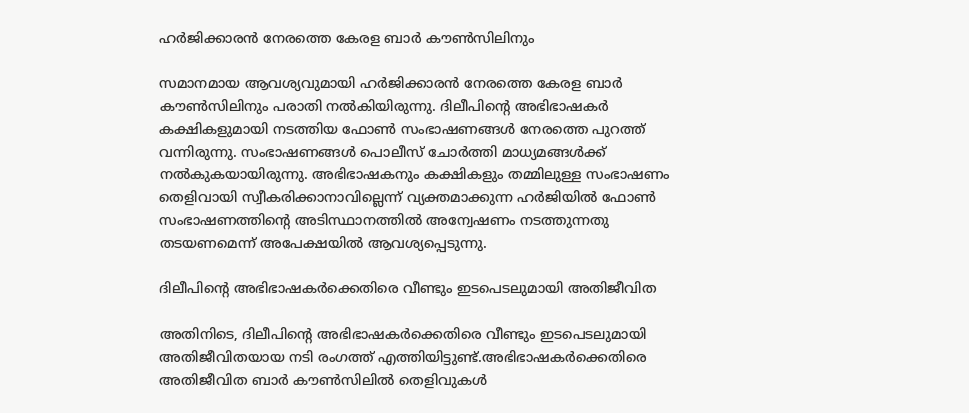ഹർജിക്കാരന്‍ നേരത്തെ കേരള ബാർ കൗൺസിലിനും

സമാനമായ ആവശ്യവുമായി ഹർജിക്കാരന്‍ നേരത്തെ കേരള ബാർ കൗൺസിലിനും പരാതി നൽകിയിരുന്നു. ദിലീപിന്റെ അഭിഭാഷകർ കക്ഷികളുമായി നടത്തിയ ഫോൺ സംഭാഷണങ്ങൾ നേരത്തെ പുറത്ത് വന്നിരുന്നു. സംഭാഷണങ്ങള്‍ പൊലീസ് ചോർത്തി മാധ്യമങ്ങള്‍ക്ക് നല്‍കുകയായിരുന്നു. അഭിഭാഷകനും കക്ഷികളും തമ്മിലുള്ള സംഭാഷണം തെളിവായി സ്വീകരിക്കാനാവില്ലെന്ന് വ്യക്തമാക്കുന്ന ഹർജിയില്‍ ഫോൺ സംഭാഷണത്തിന്റെ അടിസ്ഥാനത്തിൽ അന്വേഷണം നടത്തുന്നതു തടയണമെന്ന് അപേക്ഷയിൽ ആവശ്യപ്പെടുന്നു.

ദിലീപിന്റെ അഭിഭാഷകർക്കെതിരെ വീണ്ടും ഇടപെടലുമായി അതിജീവിത

അതിനിടെ, ദിലീപിന്റെ അഭിഭാഷകർക്കെതിരെ വീണ്ടും ഇടപെടലുമായി അതിജീവിതയായ നടി രംഗത്ത് എത്തിയിട്ടുണ്ട്.അഭിഭാഷകര്‍ക്കെതിരെ അതിജീവിത ബാര്‍ കൗണ്‍സിലില്‍ തെളിവുകള്‍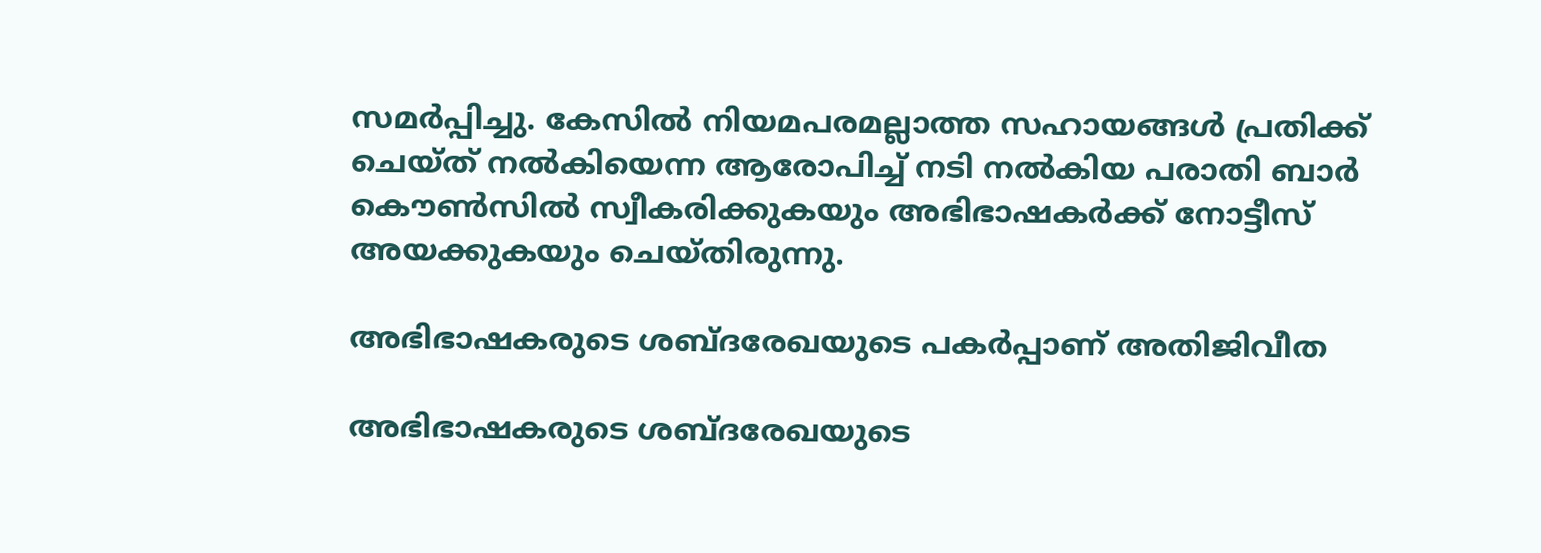സമര്‍പ്പിച്ചു. കേസില്‍ നിയമപരമല്ലാത്ത സഹായങ്ങള്‍ പ്രതിക്ക് ചെയ്ത് നല്‍കിയെന്ന ആരോപിച്ച് നടി നല്‍കിയ പരാതി ബാർ കൌണ്‍സില്‍ സ്വീകരിക്കുകയും അഭിഭാഷകർക്ക് നോട്ടീസ് അയക്കുകയും ചെയ്തിരുന്നു.

അഭിഭാഷകരുടെ ശബ്ദരേഖയുടെ പകർപ്പാണ് അതിജിവീത

അഭിഭാഷകരുടെ ശബ്ദരേഖയുടെ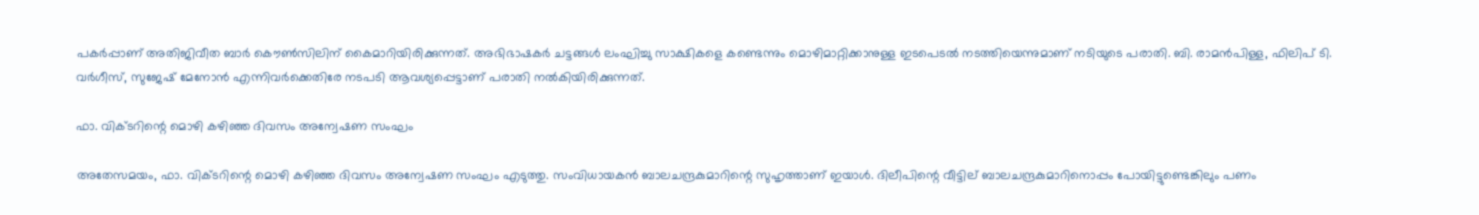പകർപ്പാണ് അതിജിവീത ബാർ കൌണ്‍സിലിന് കൈമാറിയിരിക്കുന്നത്. അഭിഭാഷകര്‍ ചട്ടങ്ങള്‍ ലംഘിച്ചു സാക്ഷികളെ കണ്ടെന്നും മൊഴിമാറ്റിക്കാനുള്ള ഇടപെടല്‍ നടത്തിയെന്നുമാണ് നടിയുടെ പരാതി. ബി. രാമന്‍പിള്ള, ഫിലിപ് ടി. വര്‍ഗീസ്, സുജേഷ് മേനോന്‍ എന്നിവര്‍ക്കെതിരേ നടപടി ആവശ്യപ്പെട്ടാണ് പരാതി നല്‍കിയിരിക്കുന്നത്.

ഫാ. വിക്ടറിന്റെ മൊഴി കഴിഞ്ഞ ദിവസം അന്വേഷണ സംഘം

അതേസമയം, ഫാ. വിക്ടറിന്റെ മൊഴി കഴിഞ്ഞ ദിവസം അന്വേഷണ സംഘം എടുത്തു. സംവിധായകന്‍ ബാലചന്ദ്രകുമാറിന്റെ സുഹൃത്താണ് ഇയാള്‍. ദിലീപിന്റെ വീട്ടില് ബാലചന്ദ്രകുമാറിനൊപ്പം പോയിട്ടുണ്ടെങ്കിലും പണം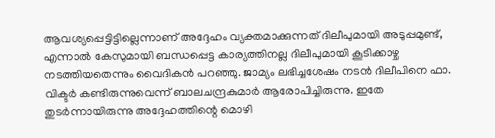ആവശ്യപ്പെട്ടിട്ടില്ലെന്നാണ് അദ്ദേഹം വ്യക്തമാക്കുന്നത് ദിലീപുമായി അടുപ്പമുണ്ട്, എന്നാല്‍ കേസുമായി ബന്ധപ്പെട്ട കാര്യത്തിനല്ല ദിലീപുമായി കൂടിക്കാഴ്ച നടത്തിയതെന്നും വൈദികൻ പറഞ്ഞു. ജാമ്യം ലഭിച്ചശേഷം നടൻ ദിലീപിനെ ഫാ. വിക്ടർ കണ്ടിരുന്നുവെന്ന് ബാലചന്ദ്രകുമാർ ആരോപിച്ചിരുന്നു. ഇതേ തുടർന്നായിരുന്നു അദ്ദേഹത്തിന്റെ മൊഴി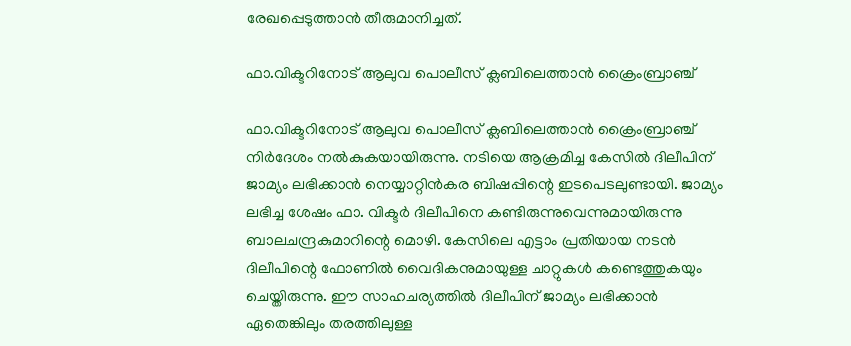രേഖപ്പെടുത്താന്‍ തീരുമാനിച്ചത്.

ഫാ.വിക്ടറിനോട് ആലുവ പൊലീസ് ക്ലബിലെത്താൻ ക്രൈംബ്രാഞ്ച്

ഫാ.വിക്ടറിനോട് ആലുവ പൊലീസ് ക്ലബിലെത്താൻ ക്രൈംബ്രാഞ്ച് നിർദേശം നൽകുകയായിരുന്നു. നടിയെ ആക്രമിച്ച കേസിൽ ദിലീപിന് ജാമ്യം ലഭിക്കാൻ നെയ്യാറ്റിൻകര ബിഷപ്പിന്റെ ഇടപെടലുണ്ടായി. ജാമ്യം ലഭിച്ച ശേഷം ഫാ. വിക്ടർ ദിലീപിനെ കണ്ടിരുന്നുവെന്നുമായിരുന്നു ബാലചന്ദ്രകുമാറിന്റെ മൊഴി. കേസിലെ എട്ടാം പ്രതിയായ നടൻ ദിലീപിന്റെ ഫോണിൽ വൈദികനുമായുള്ള ചാറ്റുകൾ കണ്ടെത്തുകയും ചെയ്തിരുന്നു. ഈ സാഹചര്യത്തില്‍ ദിലീപിന് ജാമ്യം ലഭിക്കാൻ ഏതെങ്കിലും തരത്തിലുള്ള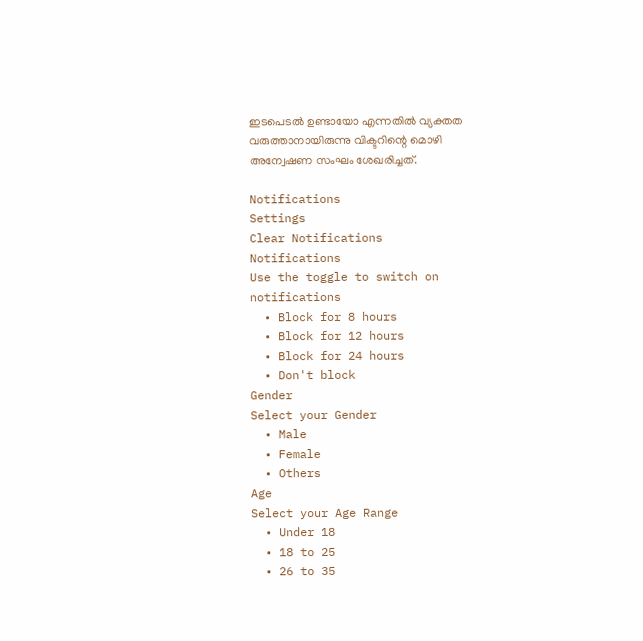ഇടപെടൽ ഉണ്ടായോ എന്നതിൽ വ്യക്തത വരുത്താനായിരുന്നു വിക്ടറിന്റെ മൊഴി അന്വേഷണ സംഘം ശേഖരിച്ചത്.

Notifications
Settings
Clear Notifications
Notifications
Use the toggle to switch on notifications
  • Block for 8 hours
  • Block for 12 hours
  • Block for 24 hours
  • Don't block
Gender
Select your Gender
  • Male
  • Female
  • Others
Age
Select your Age Range
  • Under 18
  • 18 to 25
  • 26 to 35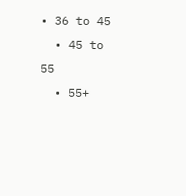• 36 to 45
  • 45 to 55
  • 55+